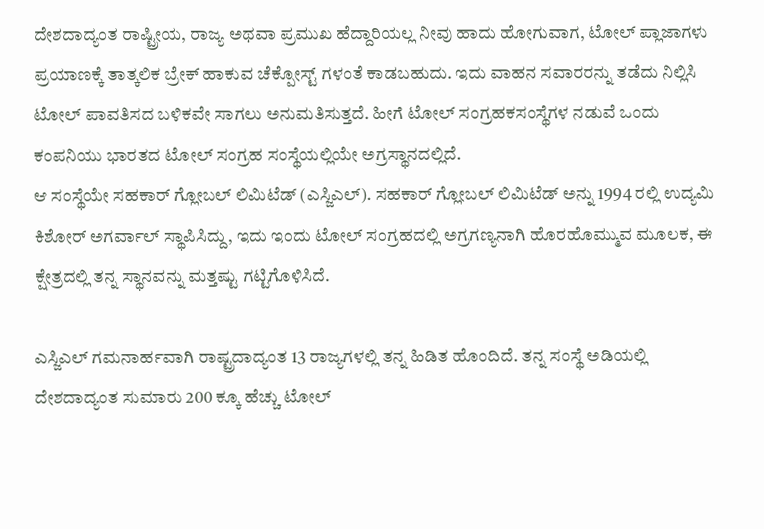ದೇಶದಾದ್ಯಂತ ರಾಷ್ಟ್ರೀಯ, ರಾಜ್ಯ ಅಥವಾ ಪ್ರಮುಖ ಹೆದ್ದಾರಿಯಲ್ಲ ನೀವು ಹಾದು ಹೋಗುವಾಗ, ಟೋಲ್ ಪ್ಲಾಜಾಗಳು ಪ್ರಯಾಣಕ್ಕೆ ತಾತ್ಕಲಿಕ ಬ್ರೇಕ್ ಹಾಕುವ ಚೆಕ್ಪೋಸ್ಟ್ ಗಳಂತೆ ಕಾಡಬಹುದು. ಇದು ವಾಹನ ಸವಾರರನ್ನು ತಡೆದು ನಿಲ್ಲಿಸಿ ಟೋಲ್ ಪಾವತಿಸದ ಬಳಿಕವೇ ಸಾಗಲು ಅನುಮತಿಸುತ್ತದೆ. ಹೀಗೆ ಟೋಲ್ ಸಂಗ್ರಹಕಸಂಸ್ಥೆಗಳ ನಡುವೆ ಒಂದು ಕಂಪನಿಯು ಭಾರತದ ಟೋಲ್ ಸಂಗ್ರಹ ಸಂಸ್ಥೆಯಲ್ಲಿಯೇ ಅಗ್ರಸ್ಥಾನದಲ್ಲಿದೆ.
ಆ ಸಂಸ್ಥೆಯೇ ಸಹಕಾರ್ ಗ್ಲೋಬಲ್ ಲಿಮಿಟೆಡ್ (ಎಸ್ಜಿಎಲ್). ಸಹಕಾರ್ ಗ್ಲೋಬಲ್ ಲಿಮಿಟೆಡ್ ಅನ್ನು 1994 ರಲ್ಲಿ ಉದ್ಯಮಿ ಕಿಶೋರ್ ಅಗರ್ವಾಲ್ ಸ್ಥಾಪಿಸಿದ್ದು, ಇದು ಇಂದು ಟೋಲ್ ಸಂಗ್ರಹದಲ್ಲಿ ಅಗ್ರಗಣ್ಯನಾಗಿ ಹೊರಹೊಮ್ಮುವ ಮೂಲಕ, ಈ ಕ್ಷೇತ್ರದಲ್ಲಿ ತನ್ನ ಸ್ಥಾನವನ್ನು ಮತ್ತಷ್ಟು ಗಟ್ಟಿಗೊಳಿಸಿದೆ.

ಎಸ್ಜಿಎಲ್ ಗಮನಾರ್ಹವಾಗಿ ರಾಷ್ಟ್ರದಾದ್ಯಂತ 13 ರಾಜ್ಯಗಳಲ್ಲಿ ತನ್ನ ಹಿಡಿತ ಹೊಂದಿದೆ. ತನ್ನ ಸಂಸ್ಥೆ ಅಡಿಯಲ್ಲಿ ದೇಶದಾದ್ಯಂತ ಸುಮಾರು 200 ಕ್ಕೂ ಹೆಚ್ಚು ಟೋಲ್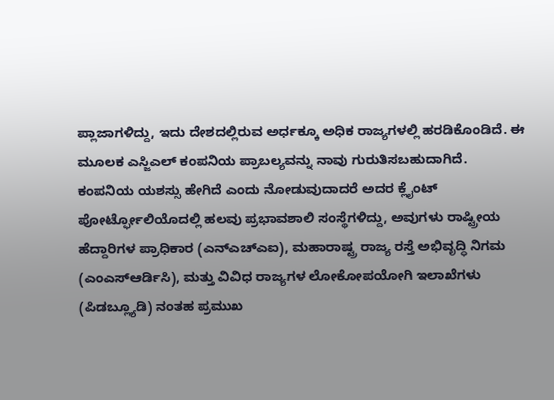ಪ್ಲಾಜಾಗಳಿದ್ದು, ಇದು ದೇಶದಲ್ಲಿರುವ ಅರ್ಧಕ್ಕೂ ಅಧಿಕ ರಾಜ್ಯಗಳಲ್ಲಿ ಹರಡಿಕೊಂಡಿದೆ. ಈ ಮೂಲಕ ಎಸ್ಜಿಎಲ್ ಕಂಪನಿಯ ಪ್ರಾಬಲ್ಯವನ್ನು ನಾವು ಗುರುತಿಸಬಹುದಾಗಿದೆ.
ಕಂಪನಿಯ ಯಶಸ್ಸು ಹೇಗಿದೆ ಎಂದು ನೋಡುವುದಾದರೆ ಅದರ ಕ್ಲೈಂಟ್ ಪೋರ್ಟ್ಫೋಲಿಯೊದಲ್ಲಿ ಹಲವು ಪ್ರಭಾವಶಾಲಿ ಸಂಸ್ಥೆಗಳಿದ್ದು, ಅವುಗಳು ರಾಷ್ಟ್ರೀಯ ಹೆದ್ದಾರಿಗಳ ಪ್ರಾಧಿಕಾರ (ಎನ್ಎಚ್ಎಐ), ಮಹಾರಾಷ್ಟ್ರ ರಾಜ್ಯ ರಸ್ತೆ ಅಭಿವೃದ್ಧಿ ನಿಗಮ (ಎಂಎಸ್ಆರ್ಡಿಸಿ), ಮತ್ತು ವಿವಿಧ ರಾಜ್ಯಗಳ ಲೋಕೋಪಯೋಗಿ ಇಲಾಖೆಗಳು (ಪಿಡಬ್ಲ್ಯೂಡಿ) ನಂತಹ ಪ್ರಮುಖ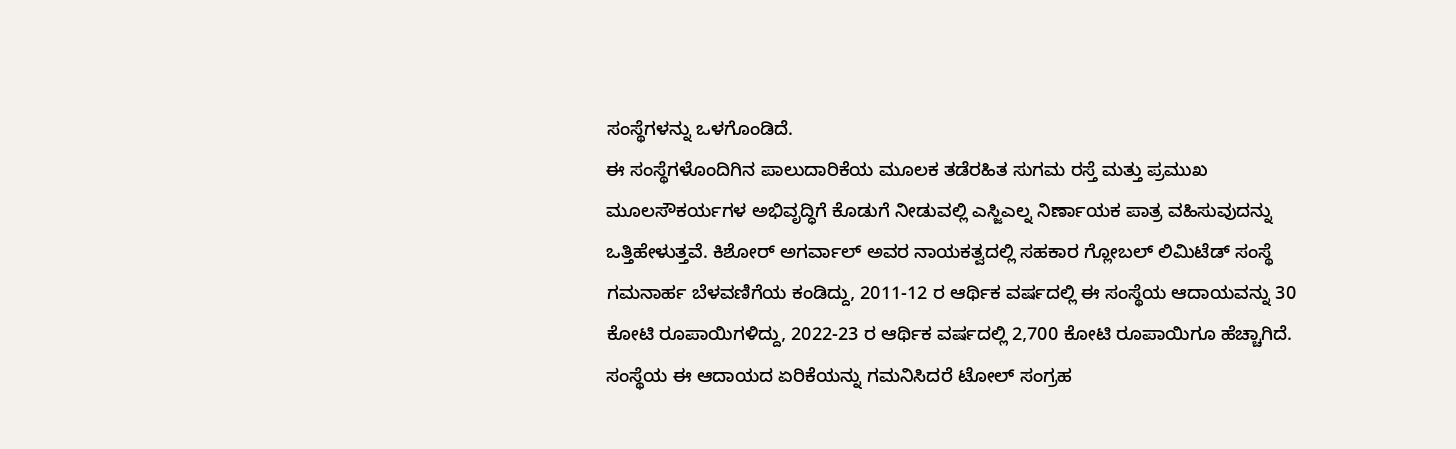ಸಂಸ್ಥೆಗಳನ್ನು ಒಳಗೊಂಡಿದೆ.
ಈ ಸಂಸ್ಥೆಗಳೊಂದಿಗಿನ ಪಾಲುದಾರಿಕೆಯ ಮೂಲಕ ತಡೆರಹಿತ ಸುಗಮ ರಸ್ತೆ ಮತ್ತು ಪ್ರಮುಖ ಮೂಲಸೌಕರ್ಯಗಳ ಅಭಿವೃದ್ಧಿಗೆ ಕೊಡುಗೆ ನೀಡುವಲ್ಲಿ ಎಸ್ಜಿಎಲ್ನ ನಿರ್ಣಾಯಕ ಪಾತ್ರ ವಹಿಸುವುದನ್ನು ಒತ್ತಿಹೇಳುತ್ತವೆ. ಕಿಶೋರ್ ಅಗರ್ವಾಲ್ ಅವರ ನಾಯಕತ್ವದಲ್ಲಿ ಸಹಕಾರ ಗ್ಲೋಬಲ್ ಲಿಮಿಟೆಡ್ ಸಂಸ್ಥೆ ಗಮನಾರ್ಹ ಬೆಳವಣಿಗೆಯ ಕಂಡಿದ್ದು, 2011-12 ರ ಆರ್ಥಿಕ ವರ್ಷದಲ್ಲಿ ಈ ಸಂಸ್ಥೆಯ ಆದಾಯವನ್ನು 30 ಕೋಟಿ ರೂಪಾಯಿಗಳಿದ್ದು, 2022-23 ರ ಆರ್ಥಿಕ ವರ್ಷದಲ್ಲಿ 2,700 ಕೋಟಿ ರೂಪಾಯಿಗೂ ಹೆಚ್ಚಾಗಿದೆ.
ಸಂಸ್ಥೆಯ ಈ ಆದಾಯದ ಏರಿಕೆಯನ್ನು ಗಮನಿಸಿದರೆ ಟೋಲ್ ಸಂಗ್ರಹ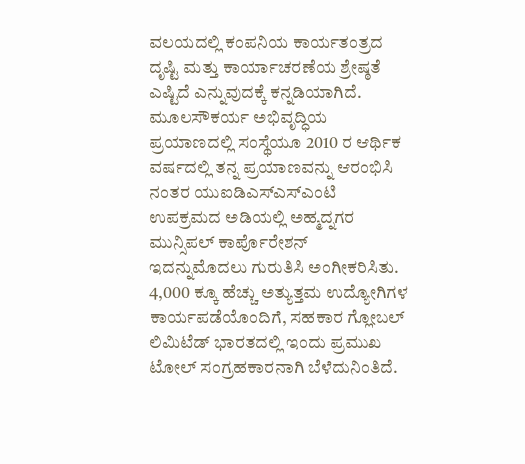ವಲಯದಲ್ಲಿ ಕಂಪನಿಯ ಕಾರ್ಯತಂತ್ರದ ದೃಷ್ಟಿ ಮತ್ತು ಕಾರ್ಯಾಚರಣೆಯ ಶ್ರೇಷ್ಠತೆ ಎಷ್ಟಿದೆ ಎನ್ನುವುದಕ್ಕೆ ಕನ್ನಡಿಯಾಗಿದೆ. ಮೂಲಸೌಕರ್ಯ ಅಭಿವೃದ್ಧಿಯ ಪ್ರಯಾಣದಲ್ಲಿ ಸಂಸ್ಥೆಯೂ 2010 ರ ಆರ್ಥಿಕ ವರ್ಷದಲ್ಲಿ ತನ್ನ ಪ್ರಯಾಣವನ್ನು ಆರಂಭಿಸಿ ನಂತರ ಯುಐಡಿಎಸ್ಎಸ್ಎಂಟಿ ಉಪಕ್ರಮದ ಅಡಿಯಲ್ಲಿ ಅಹ್ಮದ್ನಗರ ಮುನ್ಸಿಪಲ್ ಕಾರ್ಪೊರೇಶನ್ ಇದನ್ನುಮೊದಲು ಗುರುತಿಸಿ ಅಂಗೀಕರಿಸಿತು.
4,000 ಕ್ಕೂ ಹೆಚ್ಚು ಅತ್ಯುತ್ತಮ ಉದ್ಯೋಗಿಗಳ ಕಾರ್ಯಪಡೆಯೊಂದಿಗೆ, ಸಹಕಾರ ಗ್ಲೋಬಲ್ ಲಿಮಿಟೆಡ್ ಭಾರತದಲ್ಲಿ ಇಂದು ಪ್ರಮುಖ ಟೋಲ್ ಸಂಗ್ರಹಕಾರನಾಗಿ ಬೆಳೆದುನಿಂತಿದೆ.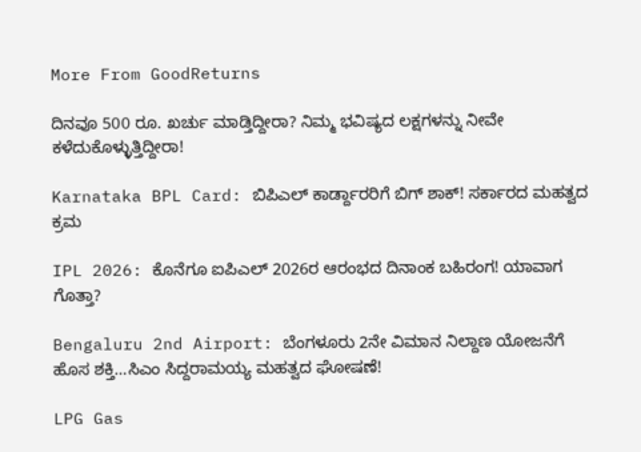More From GoodReturns

ದಿನವೂ 500 ರೂ. ಖರ್ಚು ಮಾಡ್ತಿದ್ದೀರಾ? ನಿಮ್ಮ ಭವಿಷ್ಯದ ಲಕ್ಷಗಳನ್ನು ನೀವೇ ಕಳೆದುಕೊಳ್ಳುತ್ತಿದ್ದೀರಾ!

Karnataka BPL Card: ಬಿಪಿಎಲ್ ಕಾರ್ಡ್ದಾರರಿಗೆ ಬಿಗ್ ಶಾಕ್! ಸರ್ಕಾರದ ಮಹತ್ವದ ಕ್ರಮ

IPL 2026: ಕೊನೆಗೂ ಐಪಿಎಲ್ 2026ರ ಆರಂಭದ ದಿನಾಂಕ ಬಹಿರಂಗ! ಯಾವಾಗ ಗೊತ್ತಾ?

Bengaluru 2nd Airport: ಬೆಂಗಳೂರು 2ನೇ ವಿಮಾನ ನಿಲ್ದಾಣ ಯೋಜನೆಗೆ ಹೊಸ ಶಕ್ತಿ…ಸಿಎಂ ಸಿದ್ದರಾಮಯ್ಯ ಮಹತ್ವದ ಘೋಷಣೆ!

LPG Gas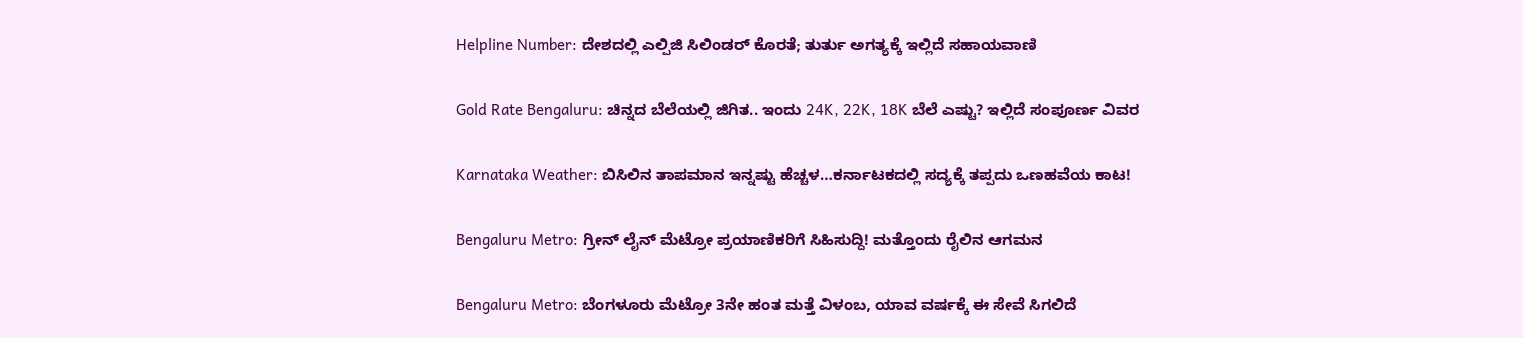Helpline Number: ದೇಶದಲ್ಲಿ ಎಲ್ಪಿಜಿ ಸಿಲಿಂಡರ್ ಕೊರತೆ; ತುರ್ತು ಅಗತ್ಯಕ್ಕೆ ಇಲ್ಲಿದೆ ಸಹಾಯವಾಣಿ

Gold Rate Bengaluru: ಚಿನ್ನದ ಬೆಲೆಯಲ್ಲಿ ಜಿಗಿತ.. ಇಂದು 24K, 22K, 18K ಬೆಲೆ ಎಷ್ಟು? ಇಲ್ಲಿದೆ ಸಂಪೂರ್ಣ ವಿವರ

Karnataka Weather: ಬಿಸಿಲಿನ ತಾಪಮಾನ ಇನ್ನಷ್ಟು ಹೆಚ್ಚಳ…ಕರ್ನಾಟಕದಲ್ಲಿ ಸದ್ಯಕ್ಕೆ ತಪ್ಪದು ಒಣಹವೆಯ ಕಾಟ!

Bengaluru Metro: ಗ್ರೀನ್ ಲೈನ್ ಮೆಟ್ರೋ ಪ್ರಯಾಣಿಕರಿಗೆ ಸಿಹಿಸುದ್ದಿ! ಮತ್ತೊಂದು ರೈಲಿನ ಆಗಮನ

Bengaluru Metro: ಬೆಂಗಳೂರು ಮೆಟ್ರೋ 3ನೇ ಹಂತ ಮತ್ತೆ ವಿಳಂಬ, ಯಾವ ವರ್ಷಕ್ಕೆ ಈ ಸೇವೆ ಸಿಗಲಿದೆ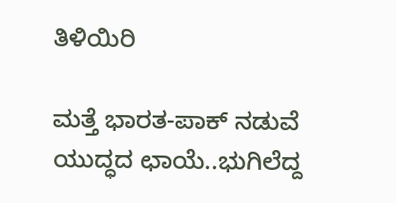ತಿಳಿಯಿರಿ

ಮತ್ತೆ ಭಾರತ-ಪಾಕ್ ನಡುವೆ ಯುದ್ಧದ ಛಾಯೆ..ಭುಗಿಲೆದ್ದ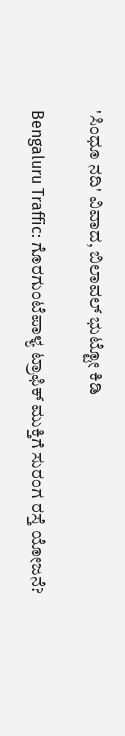'ಸಿಂಧೂ ನದಿ' ವಿವಾದ, ಬಿಲಾವಲ್ ಭುಟ್ಟೋ ಕಿಡಿ

Bengaluru Traffic: ಗೊರಗುಂಟೆಪಾಳ್ಯ ಟ್ರಾಫಿಕ್ ಮುಕ್ತಿಗೆ ಸುರಂಗ ರಸ್ತೆ ಯೋಜನೆ?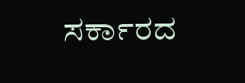ಸರ್ಕಾರದ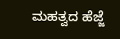ಮಹತ್ವದ ಹೆಜ್ಜೆ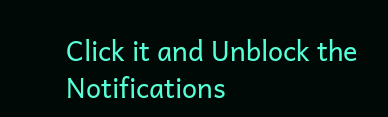Click it and Unblock the Notifications